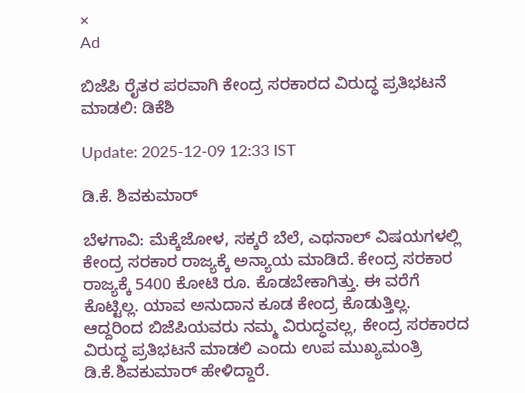×
Ad

ಬಿಜೆಪಿ ರೈತರ ಪರವಾಗಿ ಕೇಂದ್ರ ಸರಕಾರದ ವಿರುದ್ಧ ಪ್ರತಿಭಟನೆ ಮಾಡಲಿ: ಡಿಕೆಶಿ

Update: 2025-12-09 12:33 IST

ಡಿ.ಕೆ. ಶಿವಕುಮಾರ್

ಬೆಳಗಾವಿ: ಮೆಕ್ಕೆಜೋಳ, ಸಕ್ಕರೆ ಬೆಲೆ, ಎಥನಾಲ್ ವಿಷಯಗಳಲ್ಲಿ ಕೇಂದ್ರ ಸರಕಾರ ರಾಜ್ಯಕ್ಕೆ ಅನ್ಯಾಯ ಮಾಡಿದೆ. ಕೇಂದ್ರ ಸರಕಾರ ರಾಜ್ಯಕ್ಕೆ 5400 ಕೋಟಿ ರೂ. ಕೊಡಬೇಕಾಗಿತ್ತು. ಈ ವರೆಗೆ ಕೊಟ್ಟಿಲ್ಲ. ಯಾವ ಅನುದಾನ ಕೂಡ ಕೇಂದ್ರ ಕೊಡುತ್ತಿಲ್ಲ. ಆದ್ದರಿಂದ ಬಿಜೆಪಿಯವರು ನಮ್ಮ ವಿರುದ್ಧವಲ್ಲ, ಕೇಂದ್ರ ಸರಕಾರದ ವಿರುದ್ಧ ಪ್ರತಿಭಟನೆ ಮಾಡಲಿ ಎಂದು ಉಪ ಮುಖ್ಯಮಂತ್ರಿ ಡಿ.ಕೆ.ಶಿವಕುಮಾರ್ ಹೇಳಿದ್ದಾರೆ.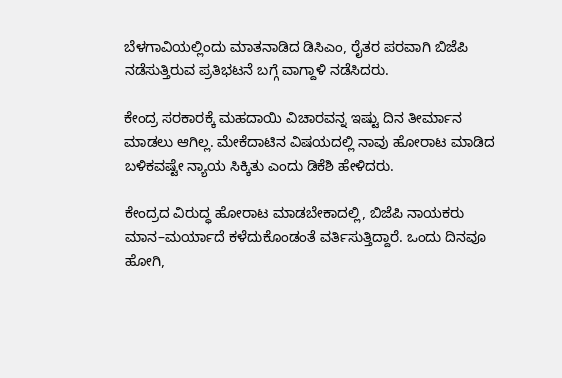ಬೆಳಗಾವಿಯಲ್ಲಿಂದು ಮಾತನಾಡಿದ ಡಿಸಿಎಂ, ರೈತರ ಪರವಾಗಿ ಬಿಜೆಪಿ ನಡೆಸುತ್ತಿರುವ ಪ್ರತಿಭಟನೆ ಬಗ್ಗೆ ವಾಗ್ದಾಳಿ ನಡೆಸಿದರು.

ಕೇಂದ್ರ ಸರಕಾರಕ್ಕೆ ಮಹದಾಯಿ ವಿಚಾರವನ್ನ ಇಷ್ಟು ದಿನ ತೀರ್ಮಾನ ಮಾಡಲು ಆಗಿಲ್ಲ. ಮೇಕೆದಾಟಿನ ವಿಷಯದಲ್ಲಿ ನಾವು ಹೋರಾಟ ಮಾಡಿದ ಬಳಿಕವಷ್ಟೇ ನ್ಯಾಯ ಸಿಕ್ಕಿತು ಎಂದು ಡಿಕೆಶಿ ಹೇಳಿದರು.

ಕೇಂದ್ರದ ವಿರುದ್ಧ ಹೋರಾಟ ಮಾಡಬೇಕಾದಲ್ಲಿ, ಬಿಜೆಪಿ ನಾಯಕರು ಮಾನ–ಮರ್ಯಾದೆ ಕಳೆದುಕೊಂಡಂತೆ ವರ್ತಿಸುತ್ತಿದ್ದಾರೆ. ಒಂದು ದಿನವೂ ಹೋಗಿ,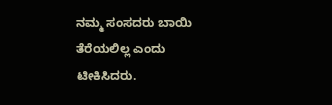ನಮ್ಮ ಸಂಸದರು ಬಾಯಿ ತೆರೆಯಲಿಲ್ಲ ಎಂದು ಟೀಕಿಸಿದರು.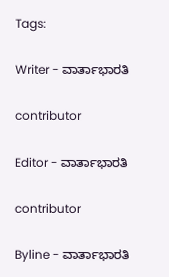Tags:

Writer - ವಾರ್ತಾಭಾರತಿ

contributor

Editor - ವಾರ್ತಾಭಾರತಿ

contributor

Byline - ವಾರ್ತಾಭಾರತಿ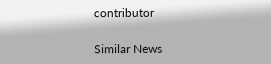contributor

Similar News